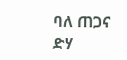ባለ ጠጋና ድሃ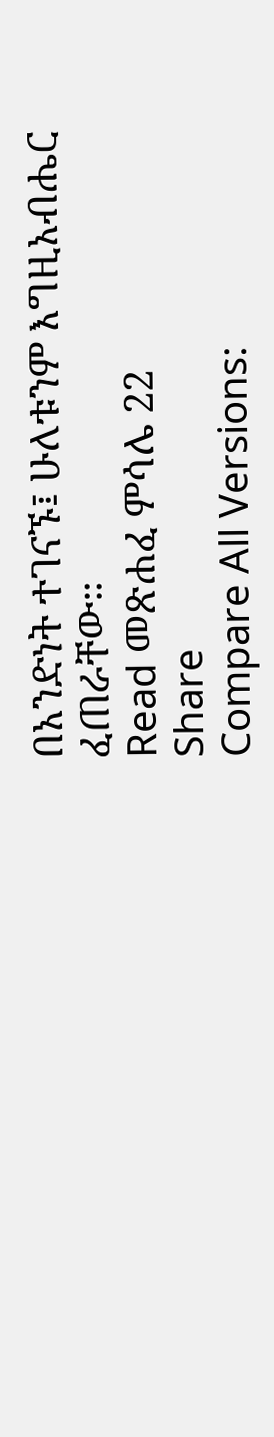በአንድነት ተገናኙ፤ ሁለቱንም እግዚአብሔር ፈጠራቸው።
Read መጽሐፈ ምሳሌ 22
Share
Compare All Versions: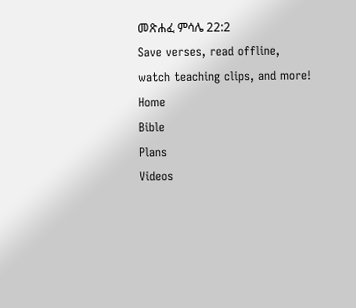መጽሐፈ ምሳሌ 22:2
Save verses, read offline, watch teaching clips, and more!
Home
Bible
Plans
Videos